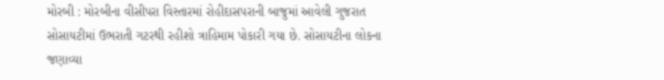મોરબી : મોરબીના વીસીપરા વિસ્તારમાં રોહીદાસપરાની બાજુમાં આવેલી ગુજરાત સોસાયટીમાં ઉભરાતી ગટરથી રહીશો ત્રાહિમામ પોકારી ગયા છે. સોસાયટીના લોકના જણાવ્યા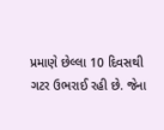પ્રમાણે છેલ્લા 10 દિવસથી ગટર ઉભરાઈ રહી છે. જેના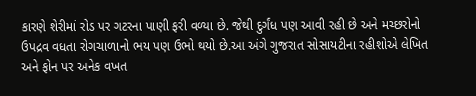કારણે શેરીમાં રોડ પર ગટરના પાણી ફરી વળ્યા છે. જેથી દુર્ગંધ પણ આવી રહી છે અને મચ્છરોનો ઉપદ્રવ વધતા રોગચાળાનો ભય પણ ઉભો થયો છે.આ અંગે ગુજરાત સોસાયટીના રહીશોએ લેખિત અને ફોન પર અનેક વખત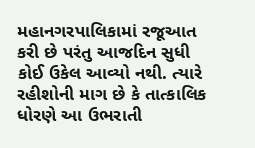મહાનગરપાલિકામાં રજૂઆત કરી છે પરંતુ આજદિન સુધી કોઈ ઉકેલ આવ્યો નથી. ત્યારે રહીશોની માગ છે કે તાત્કાલિક ધોરણે આ ઉભરાતી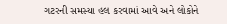ગટરની સમસ્યા હલ કરવામાં આવે અને લોકોને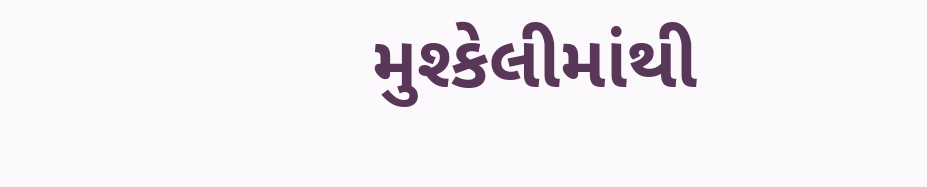મુશ્કેલીમાંથી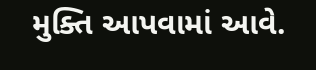મુક્તિ આપવામાં આવે.